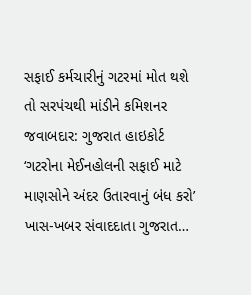સફાઈ કર્મચારીનું ગટરમાં મોત થશે તો સરપંચથી માંડીને કમિશનર જવાબદાર: ગુજરાત હાઇકોર્ટ
‘ગટરોના મેઈનહોલની સફાઈ માટે માણસોને અંદર ઉતારવાનું બંધ કરો’ ખાસ-ખબર સંવાદદાતા ગુજરાત…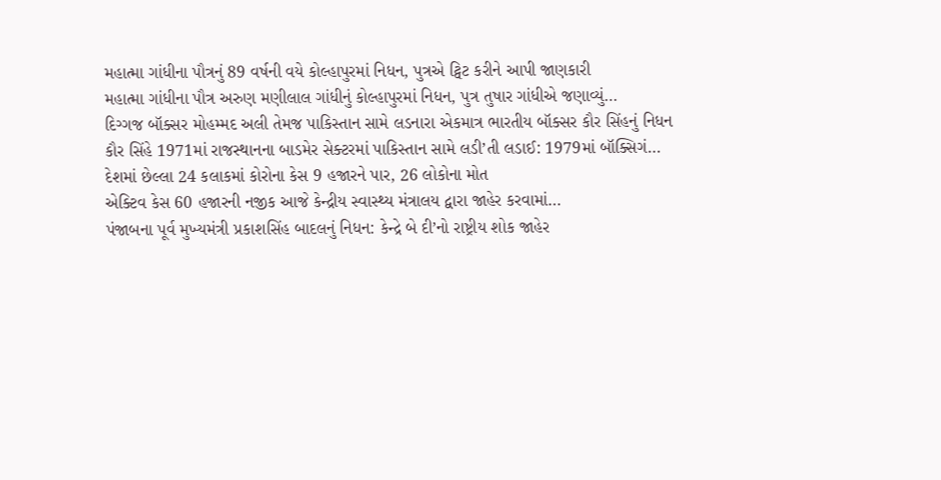મહાત્મા ગાંધીના પૌત્રનું 89 વર્ષની વયે કોલ્હાપુરમાં નિધન, પુત્રએ ટ્વિટ કરીને આપી જાણકારી
મહાત્મા ગાંધીના પૌત્ર અરુણ મણીલાલ ગાંધીનું કોલ્હાપુરમાં નિધન, પુત્ર તુષાર ગાંધીએ જણાવ્યું…
દિગ્ગજ બૉક્સર મોહમ્મદ અલી તેમજ પાકિસ્તાન સામે લડનારા એકમાત્ર ભારતીય બૉક્સર કૌર સિંહનું નિધન
કૌર સિંહે 1971માં રાજસ્થાનના બાડમેર સેક્ટરમાં પાકિસ્તાન સામે લડી’તી લડાઈ: 1979માં બૉક્સિગં…
દેશમાં છેલ્લા 24 કલાકમાં કોરોના કેસ 9 હજારને પાર, 26 લોકોના મોત
એક્ટિવ કેસ 60 હજારની નજીક આજે કેન્દ્રીય સ્વાસ્થ્ય મંત્રાલય દ્વારા જાહેર કરવામાં…
પંજાબના પૂર્વ મુખ્યમંત્રી પ્રકાશસિંહ બાદલનું નિધન: કેન્દ્રે બે દી’નો રાષ્ટ્રીય શોક જાહેર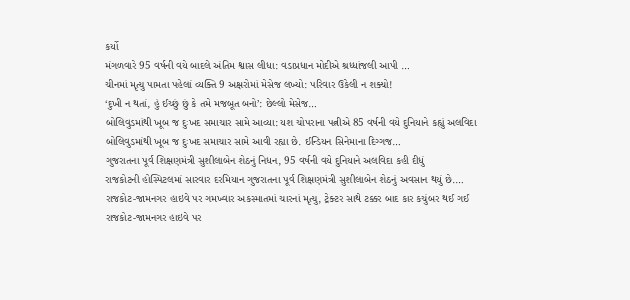કર્યો
મંગળવારે 95 વર્ષની વયે બાદલે અંતિમ શ્વાસ લીધા: વડાપ્રધાન મોદીએ શ્રધ્ધાંજલી આપી …
ચીનમાં મૃત્યુ પામતા પહેલાં વ્યક્તિ 9 અક્ષરોમાં મેસેજ લખ્યો: પરિવાર ઉકેલી ન શક્યો!
‘દુખી ન થતાં, હું ઈચ્છું છું કે તમે મજબૂત બનો’: છેલ્લો મેસેજ…
બોલિવુડમાંથી ખૂબ જ દુઃખદ સમાચાર સામે આવ્યા: યશ ચોપરાના પત્નીએ 85 વર્ષની વયે દુનિયાને કહ્યું અલવિદા
બોલિવુડમાંથી ખૂબ જ દુઃખદ સમાચાર સામે આવી રહ્યા છે. ઈન્ડિયન સિનેમાના દિગ્ગજ…
ગુજરાતના પૂર્વ શિક્ષણમંત્રી સુશીલાબેન શેઠનું નિધન, 95 વર્ષની વયે દુનિયાને અલવિદા કહી દીધું
રાજકોટની હોસ્પિટલમાં સારવાર દરમિયાન ગુજરાતના પૂર્વ શિક્ષણમંત્રી સુશીલાબેન શેઠનું અવસાન થયું છે.…
રાજકોટ-જામનગર હાઇવે પર ગમખ્વાર અકસ્માતમાં ચારનાં મૃત્યુ, ટ્રેક્ટર સાથે ટક્કર બાદ કાર કચુંબર થઈ ગઈ
રાજકોટ-જામનગર હાઇવે પર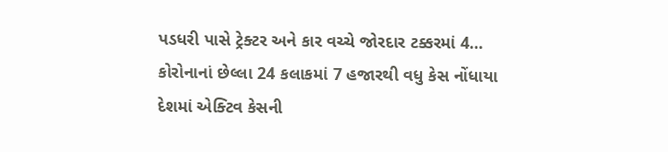પડધરી પાસે ટ્રેક્ટર અને કાર વચ્ચે જોરદાર ટક્કરમાં 4…
કોરોનાનાં છેલ્લા 24 કલાકમાં 7 હજારથી વધુ કેસ નોંધાયા
દેશમાં એક્ટિવ કેસની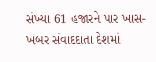સંખ્યા 61 હજારને પાર ખાસ-ખબર સંવાદદાતા દેશમાં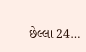છેલ્લા 24…